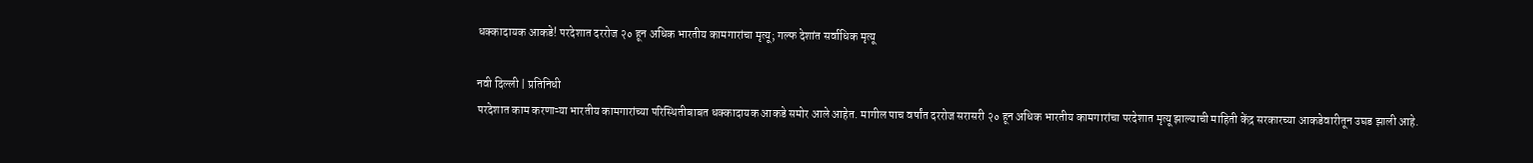धक्कादायक आकडे! परदेशात दररोज २० हून अधिक भारतीय कामगारांचा मृत्यू; गल्फ देशांत सर्वाधिक मृत्यू

नवी दिल्ली | प्रतिनिधी
परदेशात काम करणाऱ्या भारतीय कामगारांच्या परिस्थितीबाबत धक्कादायक आकडे समोर आले आहेत. मागील पाच वर्षांत दररोज सरासरी २० हून अधिक भारतीय कामगारांचा परदेशात मृत्यू झाल्याची माहिती केंद्र सरकारच्या आकडेवारीतून उघड झाली आहे.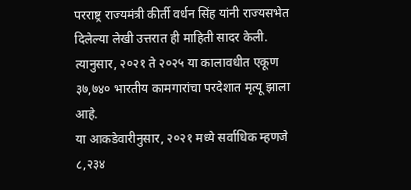परराष्ट्र राज्यमंत्री कीर्ती वर्धन सिंह यांनी राज्यसभेत दिलेल्या लेखी उत्तरात ही माहिती सादर केली. त्यानुसार, २०२१ ते २०२५ या कालावधीत एकूण ३७,७४० भारतीय कामगारांचा परदेशात मृत्यू झाला आहे.
या आकडेवारीनुसार, २०२१ मध्ये सर्वाधिक म्हणजे ८,२३४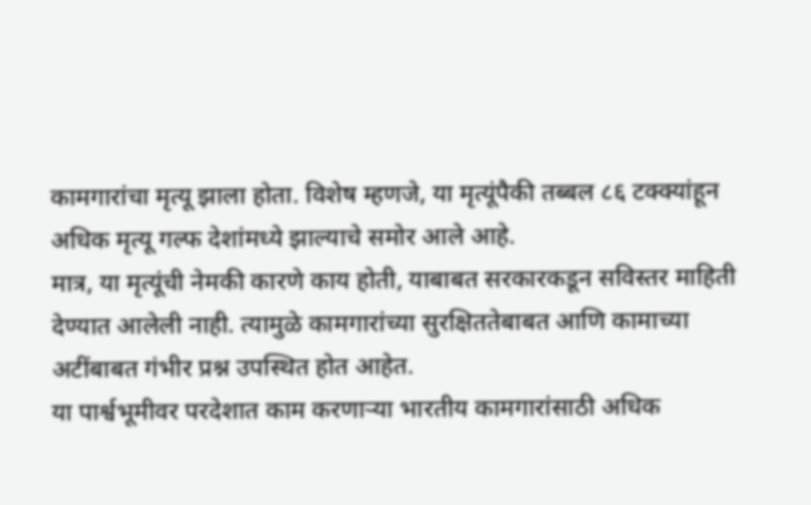कामगारांचा मृत्यू झाला होता. विशेष म्हणजे, या मृत्यूंपैकी तब्बल ८६ टक्क्यांहून अधिक मृत्यू गल्फ देशांमध्ये झाल्याचे समोर आले आहे.
मात्र, या मृत्यूंची नेमकी कारणे काय होती, याबाबत सरकारकडून सविस्तर माहिती देण्यात आलेली नाही. त्यामुळे कामगारांच्या सुरक्षिततेबाबत आणि कामाच्या अटींबाबत गंभीर प्रश्न उपस्थित होत आहेत.
या पार्श्वभूमीवर परदेशात काम करणाऱ्या भारतीय कामगारांसाठी अधिक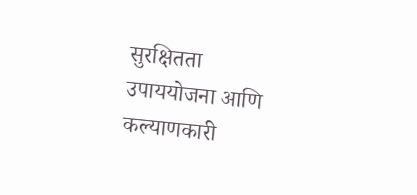सुरक्षितता उपाययोजना आणि कल्याणकारी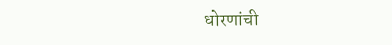धोरणांची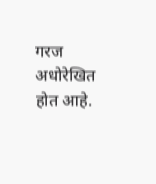गरज अधोरेखित होत आहे.